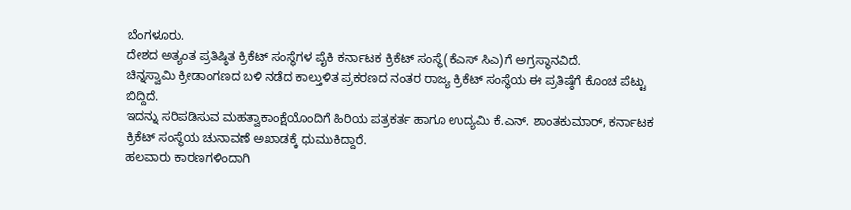ಬೆಂಗಳೂರು.
ದೇಶದ ಅತ್ಯಂತ ಪ್ರತಿಷ್ಠಿತ ಕ್ರಿಕೆಟ್ ಸಂಸ್ಥೆಗಳ ಪೈಕಿ ಕರ್ನಾಟಕ ಕ್ರಿಕೆಟ್ ಸಂಸ್ಥೆ(ಕೆಎಸ್ ಸಿಎ)ಗೆ ಅಗ್ರಸ್ಥಾನವಿದೆ.
ಚಿನ್ನಸ್ವಾಮಿ ಕ್ರೀಡಾಂಗಣದ ಬಳಿ ನಡೆದ ಕಾಲ್ತುಳಿತ ಪ್ರಕರಣದ ನಂತರ ರಾಜ್ಯ ಕ್ರಿಕೆಟ್ ಸಂಸ್ಥೆಯ ಈ ಪ್ರತಿಷ್ಠೆಗೆ ಕೊಂಚ ಪೆಟ್ಟು ಬಿದ್ದಿದೆ.
ಇದನ್ನು ಸರಿಪಡಿಸುವ ಮಹತ್ವಾಕಾಂಕ್ಷೆಯೊಂದಿಗೆ ಹಿರಿಯ ಪತ್ರಕರ್ತ ಹಾಗೂ ಉದ್ಯಮಿ ಕೆ.ಎನ್. ಶಾಂತಕುಮಾರ್, ಕರ್ನಾಟಕ ಕ್ರಿಕೆಟ್ ಸಂಸ್ಥೆಯ ಚುನಾವಣೆ ಅಖಾಡಕ್ಕೆ ಧುಮುಕಿದ್ದಾರೆ.
ಹಲವಾರು ಕಾರಣಗಳಿಂದಾಗಿ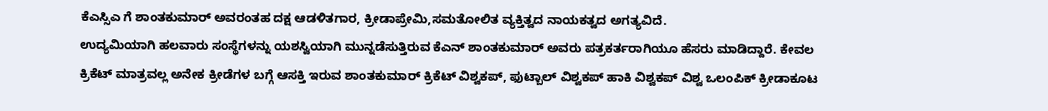ಕೆಎಸ್ಸಿಎ ಗೆ ಶಾಂತಕುಮಾರ್ ಅವರಂತಹ ದಕ್ಷ ಆಡಳಿತಗಾರ, ಕ್ರೀಡಾಪ್ರೇಮಿ,ಸಮತೋಲಿತ ವ್ಯಕ್ತಿತ್ವದ ನಾಯಕತ್ವದ ಅಗತ್ಯವಿದೆ.
ಉದ್ಯಮಿಯಾಗಿ ಹಲವಾರು ಸಂಸ್ಥೆಗಳನ್ನು ಯಶಸ್ವಿಯಾಗಿ ಮುನ್ನಡೆಸುತ್ತಿರುವ ಕೆಎನ್ ಶಾಂತಕುಮಾರ್ ಅವರು ಪತ್ರಕರ್ತರಾಗಿಯೂ ಹೆಸರು ಮಾಡಿದ್ದಾರೆ. ಕೇವಲ ಕ್ರಿಕೆಟ್ ಮಾತ್ರವಲ್ಲ ಅನೇಕ ಕ್ರೀಡೆಗಳ ಬಗ್ಗೆ ಆಸಕ್ತಿ ಇರುವ ಶಾಂತಕುಮಾರ್ ಕ್ರಿಕೆಟ್ ವಿಶ್ವಕಪ್, ಫುಟ್ಬಾಲ್ ವಿಶ್ವಕಪ್ ಹಾಕಿ ವಿಶ್ವಕಪ್ ವಿಶ್ವ ಒಲಂಪಿಕ್ ಕ್ರೀಡಾಕೂಟ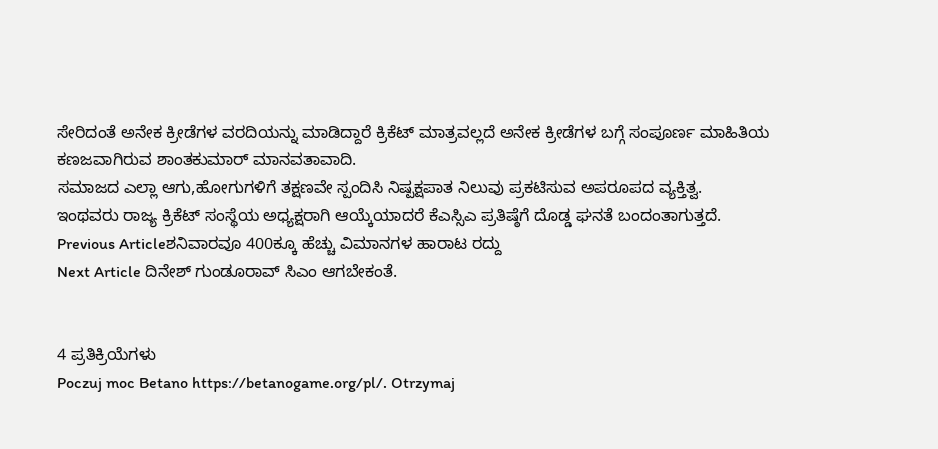ಸೇರಿದಂತೆ ಅನೇಕ ಕ್ರೀಡೆಗಳ ವರದಿಯನ್ನು ಮಾಡಿದ್ದಾರೆ ಕ್ರಿಕೆಟ್ ಮಾತ್ರವಲ್ಲದೆ ಅನೇಕ ಕ್ರೀಡೆಗಳ ಬಗ್ಗೆ ಸಂಪೂರ್ಣ ಮಾಹಿತಿಯ ಕಣಜವಾಗಿರುವ ಶಾಂತಕುಮಾರ್ ಮಾನವತಾವಾದಿ.
ಸಮಾಜದ ಎಲ್ಲಾ ಆಗು,ಹೋಗುಗಳಿಗೆ ತಕ್ಷಣವೇ ಸ್ಪಂದಿಸಿ ನಿಷ್ಪಕ್ಷಪಾತ ನಿಲುವು ಪ್ರಕಟಿಸುವ ಅಪರೂಪದ ವ್ಯಕ್ತಿತ್ವ.
ಇಂಥವರು ರಾಜ್ಯ ಕ್ರಿಕೆಟ್ ಸಂಸ್ಥೆಯ ಅಧ್ಯಕ್ಷರಾಗಿ ಆಯ್ಕೆಯಾದರೆ ಕೆಎಸ್ಸಿಎ ಪ್ರತಿಷ್ಠೆಗೆ ದೊಡ್ಡ ಘನತೆ ಬಂದಂತಾಗುತ್ತದೆ.
Previous Articleಶನಿವಾರವೂ 400ಕ್ಕೂ ಹೆಚ್ಚು ವಿಮಾನಗಳ ಹಾರಾಟ ರದ್ದು
Next Article ದಿನೇಶ್ ಗುಂಡೂರಾವ್ ಸಿಎಂ ಆಗಬೇಕಂತೆ.


4 ಪ್ರತಿಕ್ರಿಯೆಗಳು
Poczuj moc Betano https://betanogame.org/pl/. Otrzymaj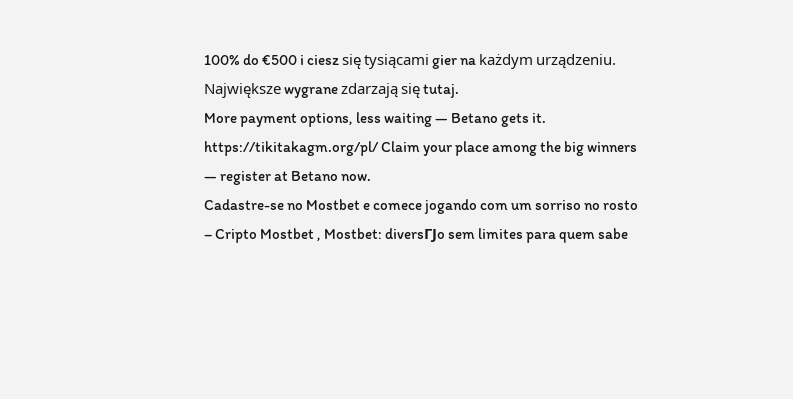100% do €500 i ciesz się tysiącami gier na każdym urządzeniu. Największe wygrane zdarzają się tutaj.
More payment options, less waiting — Betano gets it. https://tikitakagm.org/pl/ Claim your place among the big winners — register at Betano now.
Cadastre-se no Mostbet e comece jogando com um sorriso no rosto – Cripto Mostbet , Mostbet: diversГЈo sem limites para quem sabe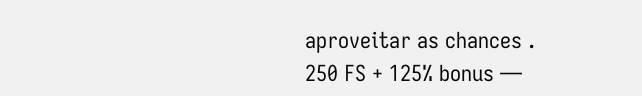aproveitar as chances .
250 FS + 125% bonus —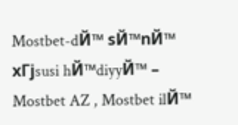Mostbet-dЙ™ sЙ™nЙ™ xГјsusi hЙ™diyyЙ™ – Mostbet AZ , Mostbet ilЙ™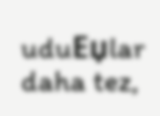uduЕџlar daha tez,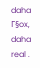daha Г§ox, daha real .